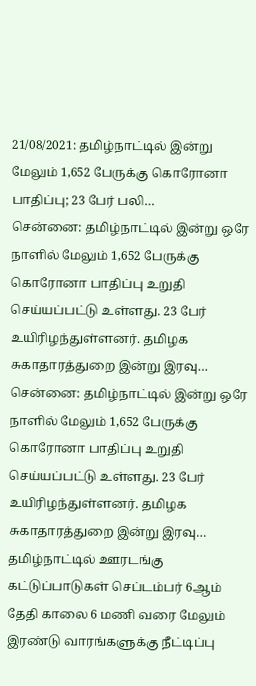21/08/2021: தமிழ்நாட்டில் இன்று மேலும் 1,652 பேருக்கு கொரோனா பாதிப்பு; 23 பேர் பலி…
சென்னை: தமிழ்நாட்டில் இன்று ஒரே நாளில் மேலும் 1,652 பேருக்கு கொரோனா பாதிப்பு உறுதி செய்யப்பட்டு உள்ளது. 23 பேர் உயிரிழந்துள்ளனர். தமிழக சுகாதாரத்துறை இன்று இரவு…
சென்னை: தமிழ்நாட்டில் இன்று ஒரே நாளில் மேலும் 1,652 பேருக்கு கொரோனா பாதிப்பு உறுதி செய்யப்பட்டு உள்ளது. 23 பேர் உயிரிழந்துள்ளனர். தமிழக சுகாதாரத்துறை இன்று இரவு…
தமிழ்நாட்டில் ஊரடங்கு கட்டுப்பாடுகள் செப்டம்பர் 6ஆம் தேதி காலை 6 மணி வரை மேலும் இரண்டு வாரங்களுக்கு நீட்டிப்பு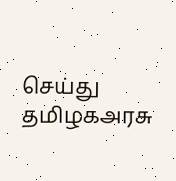செய்து தமிழகஅரசு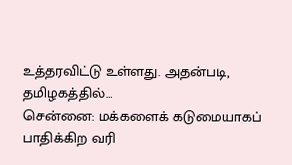உத்தரவிட்டு உள்ளது. அதன்படி, தமிழகத்தில்…
சென்னை: மக்களைக் கடுமையாகப் பாதிக்கிற வரி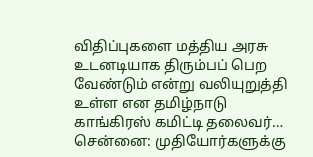விதிப்புகளை மத்திய அரசு உடனடியாக திரும்பப் பெற வேண்டும் என்று வலியுறுத்தி உள்ள என தமிழ்நாடு காங்கிரஸ் கமிட்டி தலைவர்…
சென்னை: முதியோர்களுக்கு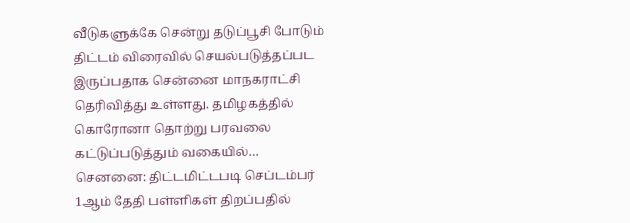வீடுகளுக்கே சென்று தடுப்பூசி போடும் திட்டம் விரைவில் செயல்படுத்தப்பட இருப்பதாக சென்னை மாநகராட்சி தெரிவித்து உள்ளது. தமிழகத்தில் கொரோனா தொற்று பரவலை கட்டுப்படுத்தும் வகையில்…
செனனை: திட்டமிட்டபடி செப்டம்பர் 1ஆம் தேதி பள்ளிகள் திறப்பதில்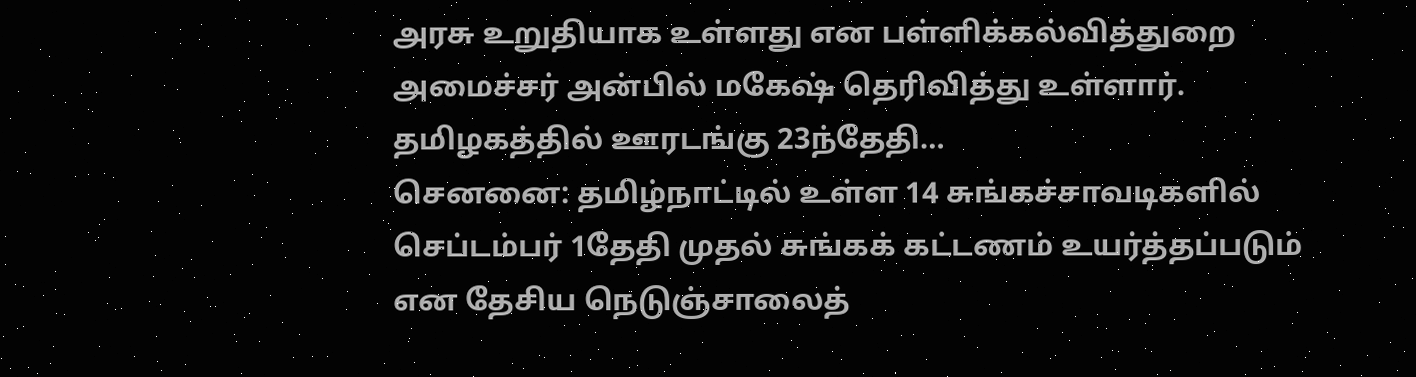அரசு உறுதியாக உள்ளது என பள்ளிக்கல்வித்துறை அமைச்சர் அன்பில் மகேஷ் தெரிவித்து உள்ளார். தமிழகத்தில் ஊரடங்கு 23ந்தேதி…
செனனை: தமிழ்நாட்டில் உள்ள 14 சுங்கச்சாவடிகளில் செப்டம்பர் 1தேதி முதல் சுங்கக் கட்டணம் உயர்த்தப்படும் என தேசிய நெடுஞ்சாலைத்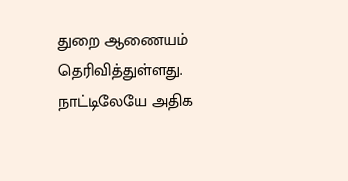துறை ஆணையம் தெரிவித்துள்ளது. நாட்டிலேயே அதிக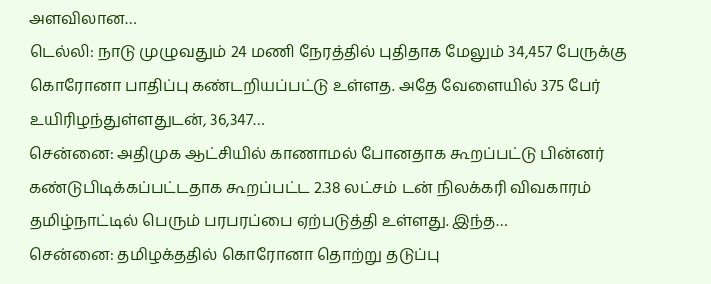அளவிலான…
டெல்லி: நாடு முழுவதும் 24 மணி நேரத்தில் புதிதாக மேலும் 34,457 பேருக்கு கொரோனா பாதிப்பு கண்டறியப்பட்டு உள்ளத. அதே வேளையில் 375 பேர் உயிரிழந்துள்ளதுடன், 36,347…
சென்னை: அதிமுக ஆட்சியில் காணாமல் போனதாக கூறப்பட்டு பின்னர் கண்டுபிடிக்கப்பட்டதாக கூறப்பட்ட 2.38 லட்சம் டன் நிலக்கரி விவகாரம் தமிழ்நாட்டில் பெரும் பரபரப்பை ஏற்படுத்தி உள்ளது. இந்த…
சென்னை: தமிழக்ததில் கொரோனா தொற்று தடுப்பு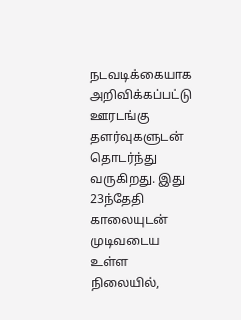நடவடிக்கையாக அறிவிக்கப்பட்டு ஊரடங்கு தளர்வுகளுடன் தொடர்ந்து வருகிறது. இது 23ந்தேதி காலையுடன் முடிவடைய உள்ள நிலையில்,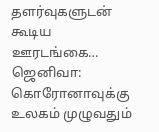தளர்வுகளுடன் கூடிய ஊரடங்கை…
ஜெனிவா: கொரோனாவுக்கு உலகம் முழுவதும்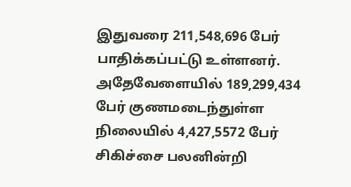இதுவரை 211,548,696 பேர் பாதிக்கப்பட்டு உள்ளனர். அதேவேளையில் 189,299,434 பேர் குணமடைந்துள்ள நிலையில் 4,427,5572 பேர் சிகிச்சை பலனின்றி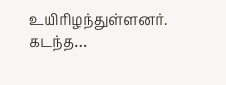உயிரிழந்துள்ளனர். கடந்த…